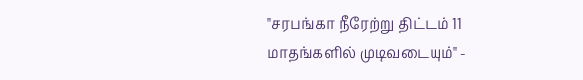"சரபங்கா நீரேற்று திட்டம் 11 மாதங்களில் முடிவடையும்" -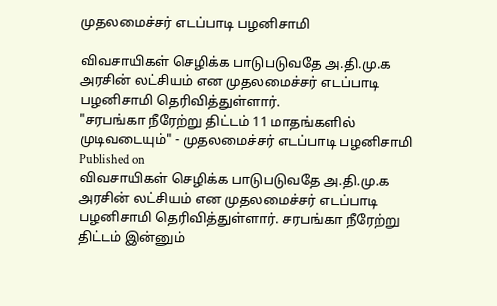முதலமைச்சர் எடப்பாடி பழனிசாமி

விவசாயிகள் செழிக்க பாடுபடுவதே அ.தி.மு.க அரசின் லட்சியம் என முதலமைச்சர் எடப்பாடி பழனிசாமி தெரிவித்துள்ளார்.
"சரபங்கா நீரேற்று திட்டம் 11 மாதங்களில் முடிவடையும்" - முதலமைச்சர் எடப்பாடி பழனிசாமி
Published on
விவசாயிகள் செழிக்க பாடுபடுவதே அ.தி.மு.க அரசின் லட்சியம் என முதலமைச்சர் எடப்பாடி பழனிசாமி தெரிவித்துள்ளார். சரபங்கா நீரேற்று திட்டம் இன்னும்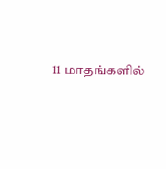11 மாதங்களில்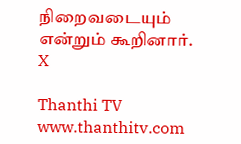நிறைவடையும் என்றும் கூறினார்.
X

Thanthi TV
www.thanthitv.com